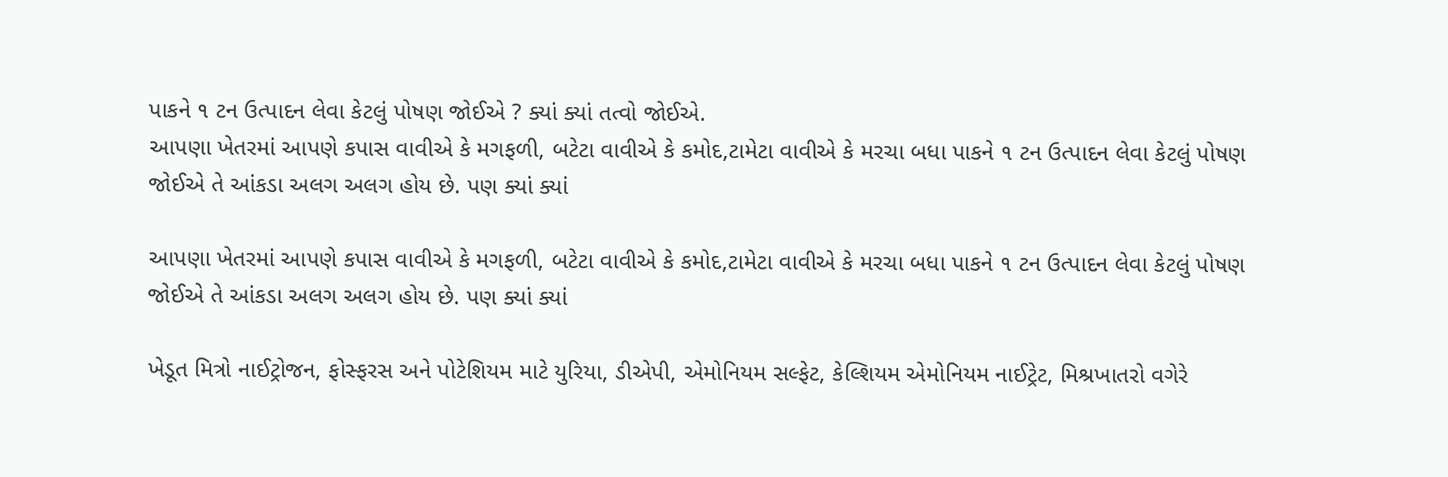પાકને ૧ ટન ઉત્પાદન લેવા કેટલું પોષણ જોઈએ ? ક્યાં ક્યાં તત્વો જોઈએ.
આપણા ખેતરમાં આપણે કપાસ વાવીએ કે મગફળી, બટેટા વાવીએ કે કમોદ,ટામેટા વાવીએ કે મરચા બધા પાકને ૧ ટન ઉત્પાદન લેવા કેટલું પોષણ જોઈએ તે આંકડા અલગ અલગ હોય છે. પણ ક્યાં ક્યાં

આપણા ખેતરમાં આપણે કપાસ વાવીએ કે મગફળી, બટેટા વાવીએ કે કમોદ,ટામેટા વાવીએ કે મરચા બધા પાકને ૧ ટન ઉત્પાદન લેવા કેટલું પોષણ જોઈએ તે આંકડા અલગ અલગ હોય છે. પણ ક્યાં ક્યાં

ખેડૂત મિત્રો નાઈટ્રોજન, ફોસ્ફરસ અને પોટેશિયમ માટે યુરિયા, ડીએપી, એમોનિયમ સલ્ફેટ, કેલ્શિયમ એમોનિયમ નાઈટ્રેટ, મિશ્રખાતરો વગેરે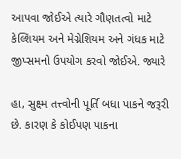આપવા જોઈએ ત્યારે ગૌણતત્વો માટે કેલ્શિયમ અને મેગ્નેશિયમ અને ગંધક માટે જીપ્સમનો ઉપયોગ કરવો જોઈએ. જ્યારે

હા, સુક્ષ્મ તત્ત્વોની પૂર્તિ બધા પાકને જરૂરી છે. કારણ કે કોઈપણ પાકના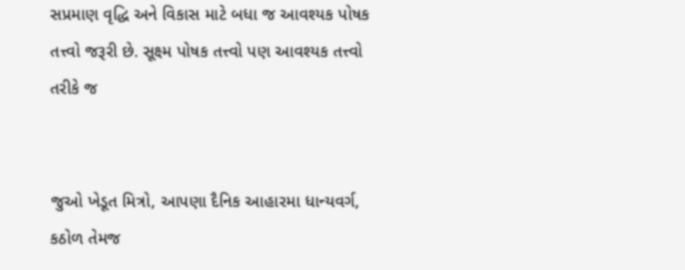સપ્રમાણ વૃદ્ધિ અને વિકાસ માટે બધા જ આવશ્યક પોષક તત્ત્વો જરૂરી છે. સૂક્ષ્મ પોષક તત્ત્વો પણ આવશ્યક તત્ત્વો તરીકે જ


જુઓ ખેડૂત મિત્રો, આપણા દૈનિક આહારમા ધાન્યવર્ગ, કઠોળ તેમજ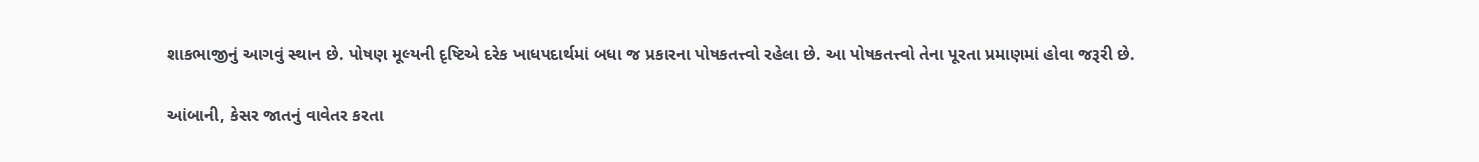શાકભાજીનું આગવું સ્થાન છે. પોષણ મૂલ્યની દૃષ્ટિએ દરેક ખાધપદાર્થમાં બધા જ પ્રકારના પોષકતત્ત્વો રહેલા છે. આ પોષકતત્ત્વો તેના પૂરતા પ્રમાણમાં હોવા જરૂરી છે.

આંબાની, કેસર જાતનું વાવેતર કરતા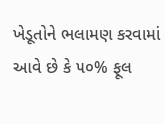ખેડૂતોને ભલામણ કરવામાં આવે છે કે ૫૦% ફૂલ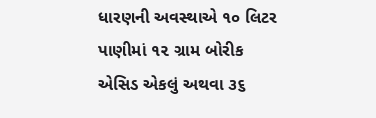ધારણની અવસ્થાએ ૧૦ લિટર પાણીમાં ૧૨ ગ્રામ બોરીક એસિડ એકલું અથવા ૩૬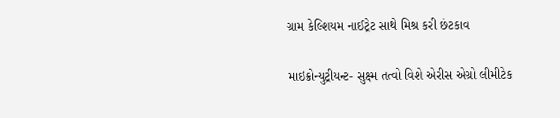ગ્રામ કેલ્શિયમ નાઈટ્રેટ સાથે મિશ્ર કરી છંટકાવ

માઇક્રોન્યુટ્રીયન્ટ- સુક્ષ્મ તત્વો વિશે એરીસ એગ્રો લીમીટેક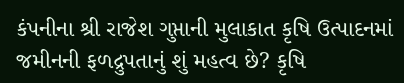કંપનીના શ્રી રાજેશ ગુપ્તાની મુલાકાત કૃષિ ઉત્પાદનમાં જમીનની ફળદ્રુપતાનું શું મહત્વ છે? કૃષિ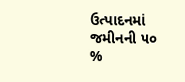ઉત્પાદનમાં જમીનની ૫૦ %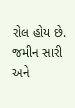રોલ હોય છે. જમીન સારી અને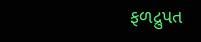ફળદ્રુપત